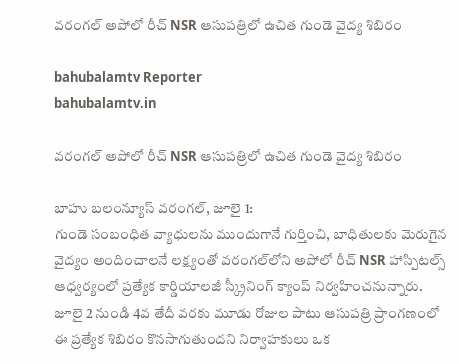వరంగల్ అపోలో రీచ్ NSR ఆసుపత్రిలో ఉచిత గుండె వైద్య శిబిరం

bahubalamtv Reporter
bahubalamtv.in

వరంగల్ అపోలో రీచ్ NSR ఆసుపత్రిలో ఉచిత గుండె వైద్య శిబిరం

బాహు బలంన్యూస్ వరంగల్, జూలై 1:
గుండె సంబంధిత వ్యాధులను ముందుగానే గుర్తించి, బాధితులకు మెరుగైన వైద్యం అందించాలనే లక్ష్యంతో వరంగల్‌లోని అపోలో రీచ్ NSR హాస్పిటల్స్ ఆధ్వర్యంలో ప్రత్యేక కార్డియాలజీ స్క్రీనింగ్ క్యాంప్ నిర్వహించనున్నారు. జూలై 2 నుండి 4వ తేదీ వరకు మూడు రోజుల పాటు ఆసుపత్రి ప్రాంగణంలో ఈ ప్రత్యేక శిబిరం కొనసాగుతుందని నిర్వాహకులు ఒక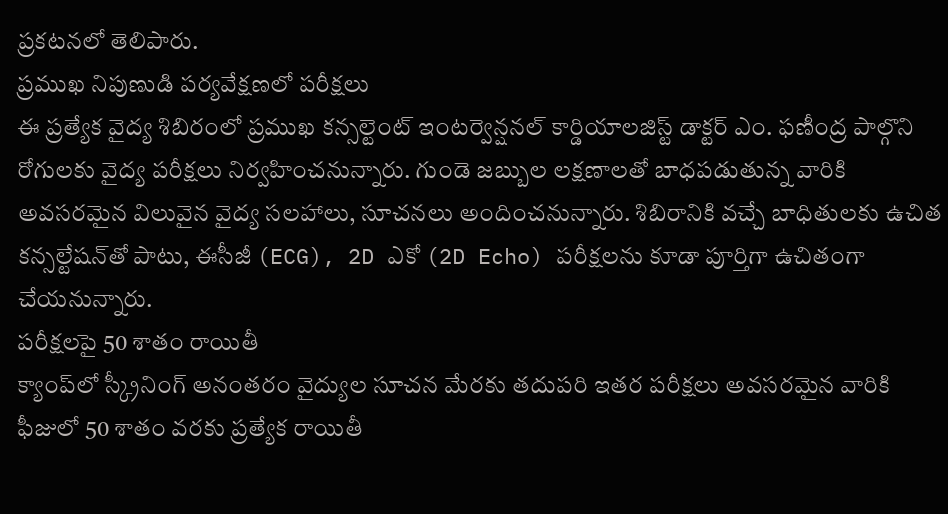ప్రకటనలో తెలిపారు.
ప్రముఖ నిపుణుడి పర్యవేక్షణలో పరీక్షలు
ఈ ప్రత్యేక వైద్య శిబిరంలో ప్రముఖ కన్సల్టెంట్ ఇంటర్వెన్షనల్ కార్డియాలజిస్ట్ డాక్టర్ ఎం. ఫణీంద్ర పాల్గొని రోగులకు వైద్య పరీక్షలు నిర్వహించనున్నారు. గుండె జబ్బుల లక్షణాలతో బాధపడుతున్న వారికి అవసరమైన విలువైన వైద్య సలహాలు, సూచనలు అందించనున్నారు. శిబిరానికి వచ్చే బాధితులకు ఉచిత కన్సల్టేషన్‌తో పాటు, ఈసీజీ (ECG), 2D ఎకో (2D Echo) పరీక్షలను కూడా పూర్తిగా ఉచితంగా చేయనున్నారు.
పరీక్షలపై 50 శాతం రాయితీ
క్యాంప్‌లో స్క్రీనింగ్ అనంతరం వైద్యుల సూచన మేరకు తదుపరి ఇతర పరీక్షలు అవసరమైన వారికి ఫీజులో 50 శాతం వరకు ప్రత్యేక రాయితీ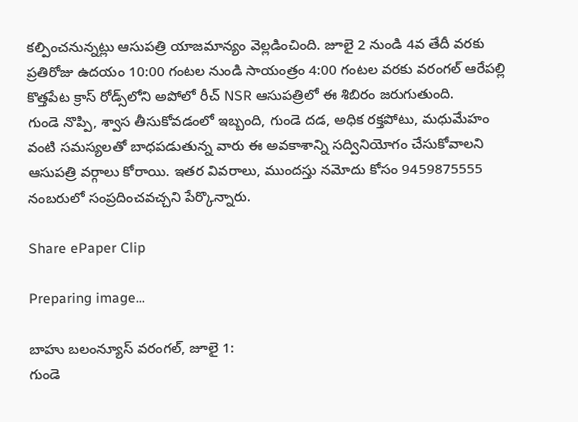కల్పించనున్నట్లు ఆసుపత్రి యాజమాన్యం వెల్లడించింది. జూలై 2 నుండి 4వ తేదీ వరకు ప్రతిరోజు ఉదయం 10:00 గంటల నుండి సాయంత్రం 4:00 గంటల వరకు వరంగల్ ఆరేపల్లి కొత్తపేట క్రాస్ రోడ్స్‌లోని అపోలో రీచ్ NSR ఆసుపత్రిలో ఈ శిబిరం జరుగుతుంది.
గుండె నొప్పి, శ్వాస తీసుకోవడంలో ఇబ్బంది, గుండె దడ, అధిక రక్తపోటు, మధుమేహం వంటి సమస్యలతో బాధపడుతున్న వారు ఈ అవకాశాన్ని సద్వినియోగం చేసుకోవాలని ఆసుపత్రి వర్గాలు కోరాయి. ఇతర వివరాలు, ముందస్తు నమోదు కోసం 9459875555 నంబరులో సంప్రదించవచ్చని పేర్కొన్నారు.

Share ePaper Clip

Preparing image...

బాహు బలంన్యూస్ వరంగల్, జూలై 1:
గుండె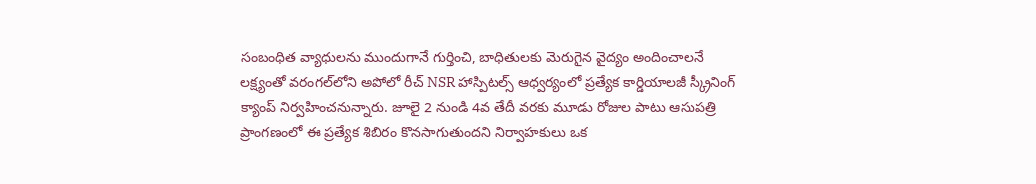సంబంధిత వ్యాధులను ముందుగానే గుర్తించి, బాధితులకు మెరుగైన వైద్యం అందించాలనే లక్ష్యంతో వరంగల్‌లోని అపోలో రీచ్ NSR హాస్పిటల్స్ ఆధ్వర్యంలో ప్రత్యేక కార్డియాలజీ స్క్రీనింగ్ క్యాంప్ నిర్వహించనున్నారు. జూలై 2 నుండి 4వ తేదీ వరకు మూడు రోజుల పాటు ఆసుపత్రి ప్రాంగణంలో ఈ ప్రత్యేక శిబిరం కొనసాగుతుందని నిర్వాహకులు ఒక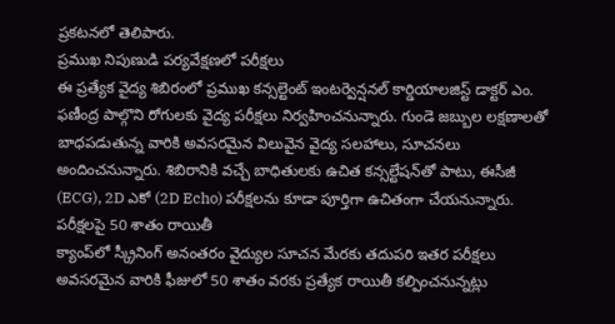ప్రకటనలో తెలిపారు.
ప్రముఖ నిపుణుడి పర్యవేక్షణలో పరీక్షలు
ఈ ప్రత్యేక వైద్య శిబిరంలో ప్రముఖ కన్సల్టెంట్ ఇంటర్వెన్షనల్ కార్డియాలజిస్ట్ డాక్టర్ ఎం. ఫణీంద్ర పాల్గొని రోగులకు వైద్య పరీక్షలు నిర్వహించనున్నారు. గుండె జబ్బుల లక్షణాలతో బాధపడుతున్న వారికి అవసరమైన విలువైన వైద్య సలహాలు, సూచనలు అందించనున్నారు. శిబిరానికి వచ్చే బాధితులకు ఉచిత కన్సల్టేషన్‌తో పాటు, ఈసీజీ (ECG), 2D ఎకో (2D Echo) పరీక్షలను కూడా పూర్తిగా ఉచితంగా చేయనున్నారు.
పరీక్షలపై 50 శాతం రాయితీ
క్యాంప్‌లో స్క్రీనింగ్ అనంతరం వైద్యుల సూచన మేరకు తదుపరి ఇతర పరీక్షలు అవసరమైన వారికి ఫీజులో 50 శాతం వరకు ప్రత్యేక రాయితీ కల్పించనున్నట్లు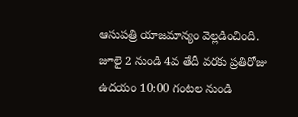ఆసుపత్రి యాజమాన్యం వెల్లడించింది. జూలై 2 నుండి 4వ తేదీ వరకు ప్రతిరోజు ఉదయం 10:00 గంటల నుండి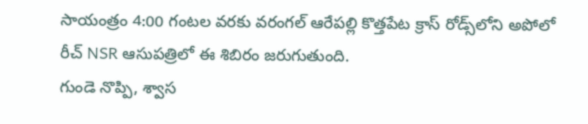సాయంత్రం 4:00 గంటల వరకు వరంగల్ ఆరేపల్లి కొత్తపేట క్రాస్ రోడ్స్‌లోని అపోలో రీచ్ NSR ఆసుపత్రిలో ఈ శిబిరం జరుగుతుంది.
గుండె నొప్పి, శ్వాస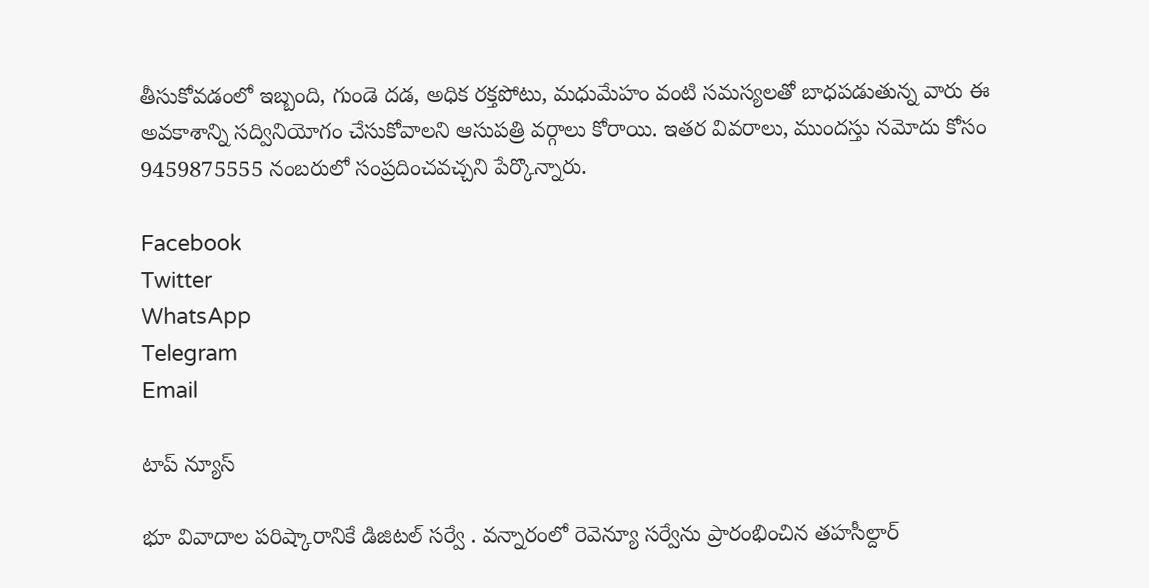తీసుకోవడంలో ఇబ్బంది, గుండె దడ, అధిక రక్తపోటు, మధుమేహం వంటి సమస్యలతో బాధపడుతున్న వారు ఈ అవకాశాన్ని సద్వినియోగం చేసుకోవాలని ఆసుపత్రి వర్గాలు కోరాయి. ఇతర వివరాలు, ముందస్తు నమోదు కోసం 9459875555 నంబరులో సంప్రదించవచ్చని పేర్కొన్నారు.

Facebook
Twitter
WhatsApp
Telegram
Email

టాప్ న్యూస్

భూ వివాదాల పరిష్కారానికే డిజిటల్ సర్వే . వన్నారంలో రెవెన్యూ సర్వేను ప్రారంభించిన తహసీల్దార్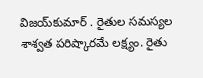విజయ్‌కుమార్ . రైతుల సమస్యల శాశ్వత పరిష్కారమే లక్ష్యం. రైతు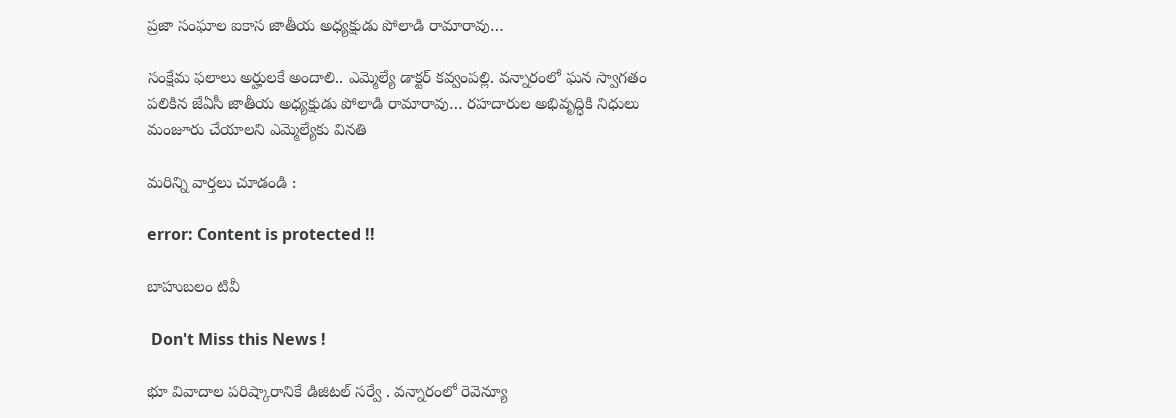ప్రజా సంఘాల ఐకాస జాతీయ అధ్యక్షుడు పోలాడి రామారావు…

సంక్షేమ ఫలాలు అర్హులకే అందాలి.. ఎమ్మెల్యే డాక్టర్‌ కవ్వంపల్లి. వన్నారంలో ఘన స్వాగతం పలికిన జేఏసీ జాతీయ అధ్యక్షుడు పోలాడి రామారావు… రహదారుల అభివృద్ధికి నిధులు మంజూరు చేయాలని ఎమ్మెల్యేకు వినతి

మరిన్ని వార్తలు చూడండి :

error: Content is protected !!

బాహుబలం టివీ

 Don't Miss this News !

భూ వివాదాల పరిష్కారానికే డిజిటల్ సర్వే . వన్నారంలో రెవెన్యూ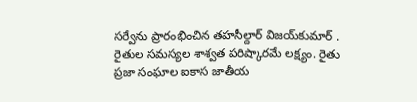సర్వేను ప్రారంభించిన తహసీల్దార్ విజయ్‌కుమార్ . రైతుల సమస్యల శాశ్వత పరిష్కారమే లక్ష్యం. రైతు ప్రజా సంఘాల ఐకాస జాతీయ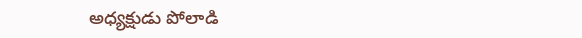అధ్యక్షుడు పోలాడి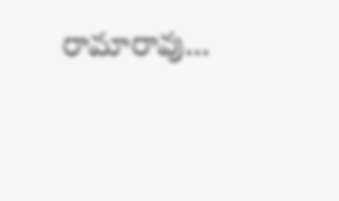రామారావు…